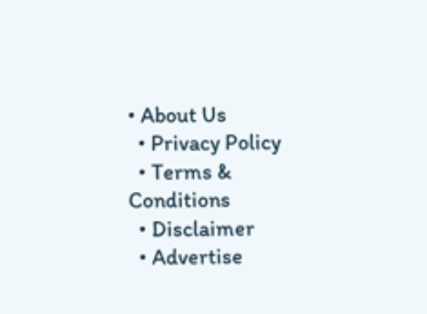• About Us
  • Privacy Policy
  • Terms & Conditions
  • Disclaimer
  • Advertise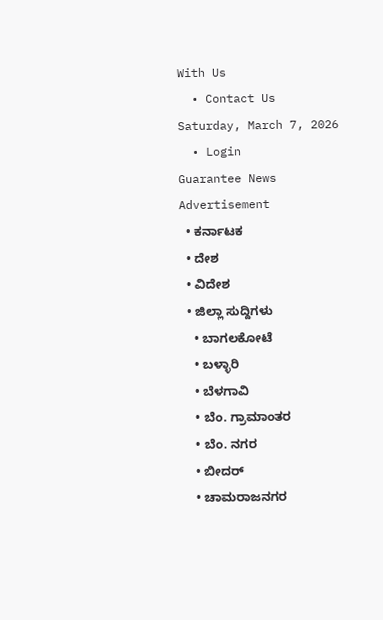With Us
  • Contact Us
Saturday, March 7, 2026
  • Login
Guarantee News
Advertisement
  • ಕರ್ನಾಟಕ
  • ದೇಶ
  • ವಿದೇಶ
  • ಜಿಲ್ಲಾ ಸುದ್ದಿಗಳು
    • ಬಾಗಲಕೋಟೆ
    • ಬಳ್ಳಾರಿ
    • ಬೆಳಗಾವಿ
    • ಬೆಂ. ಗ್ರಾಮಾಂತರ
    • ಬೆಂ. ನಗರ
    • ಬೀದರ್
    • ಚಾಮರಾಜನಗರ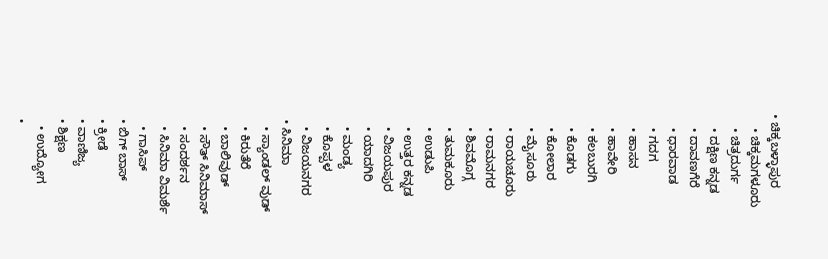• ಚಿಕ್ಕಬಳ್ಳಾಪುರ
    • ಚಿಕ್ಕಮಗಳೂರು
    • ಚಿತ್ರದುರ್ಗ
    • ದಕ್ಷಿಣ ಕನ್ನಡ
    • ದಾವಣಗೆರೆ
    • ಧಾರವಾಡ
    • ಗದಗ
    • ಹಾಸನ
    • ಹಾವೇರಿ
    • ಕಲಬುರಗಿ
    • ಕೊಡಗು
    • ಕೋಲಾರ
    • ಮೈಸೂರು
    • ರಾಯಚೂರು
    • ರಾಮನಗರ
    • ಶಿವಮೊಗ್ಗ
    • ತುಮಕೂರು
    • ಉಡುಪಿ
    • ಉತ್ತರ ಕನ್ನಡ
    • ವಿಜಯಪುರ
    • ಯಾದಗಿರಿ
    • ಮಂಡ್ಯ
    • ಕೊಪ್ಪಳ
    • ವಿಜಯನಗರ
  • ಸಿನಿಮಾ
    • ಸ್ಯಾಂಡಲ್ ವುಡ್
    • ಕಿರುತೆರೆ
    • ಬಾಲಿವುಡ್
    • ಸೌತ್ ಸಿನಿಮಾಸ್
    • ಸಂದರ್ಶನ
    • ಸಿನಿಮಾ ವಿಮರ್ಶೆ
    • ಗಾಸಿಪ್
  • ಬಿಗ್ ಬಾಸ್
  • ಕ್ರೀಡೆ
  • ವಾಣಿಜ್ಯ
  • ಶಿಕ್ಷಣ
    • ಉದ್ಯೋಗ
  •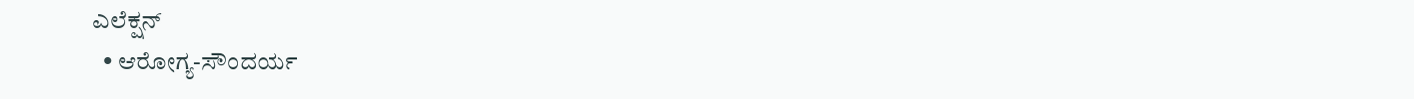ಎಲೆಕ್ಷನ್
  • ಆರೋಗ್ಯ-ಸೌಂದರ್ಯ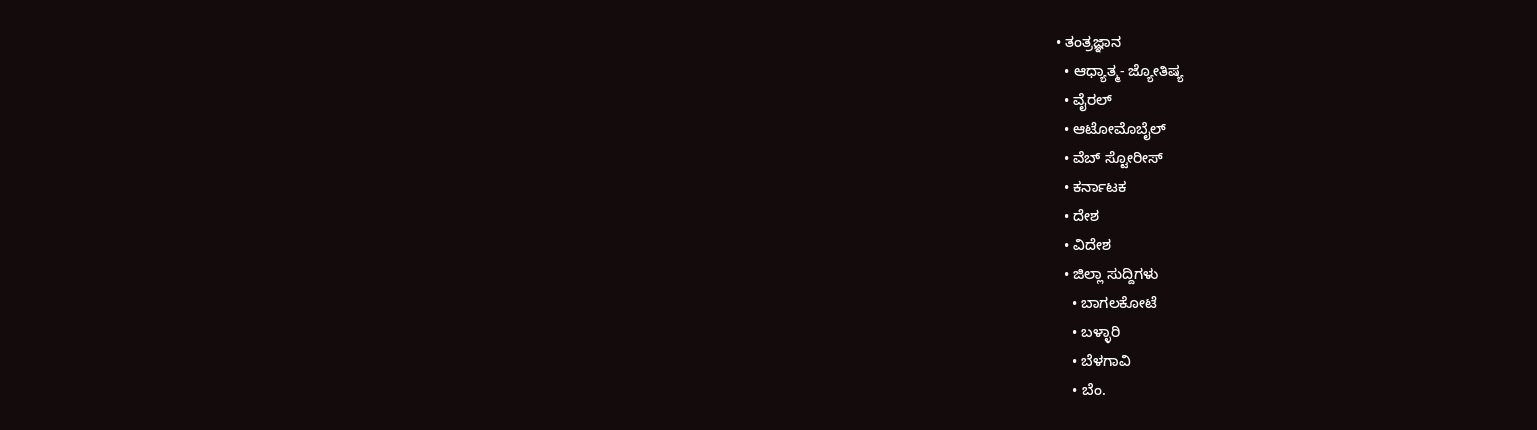• ತಂತ್ರಜ್ಞಾನ
  • ಆಧ್ಯಾತ್ಮ- ಜ್ಯೋತಿಷ್ಯ
  • ವೈರಲ್
  • ಆಟೋಮೊಬೈಲ್
  • ವೆಬ್ ಸ್ಟೋರೀಸ್
  • ಕರ್ನಾಟಕ
  • ದೇಶ
  • ವಿದೇಶ
  • ಜಿಲ್ಲಾ ಸುದ್ದಿಗಳು
    • ಬಾಗಲಕೋಟೆ
    • ಬಳ್ಳಾರಿ
    • ಬೆಳಗಾವಿ
    • ಬೆಂ.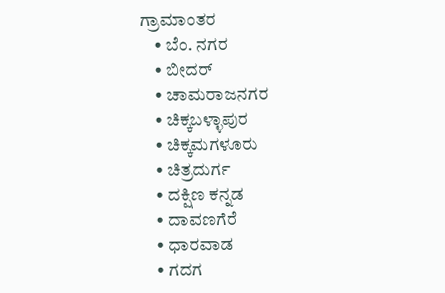ಗ್ರಾಮಾಂತರ
    • ಬೆಂ. ನಗರ
    • ಬೀದರ್
    • ಚಾಮರಾಜನಗರ
    • ಚಿಕ್ಕಬಳ್ಳಾಪುರ
    • ಚಿಕ್ಕಮಗಳೂರು
    • ಚಿತ್ರದುರ್ಗ
    • ದಕ್ಷಿಣ ಕನ್ನಡ
    • ದಾವಣಗೆರೆ
    • ಧಾರವಾಡ
    • ಗದಗ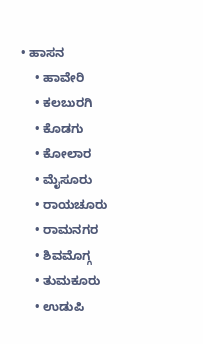• ಹಾಸನ
    • ಹಾವೇರಿ
    • ಕಲಬುರಗಿ
    • ಕೊಡಗು
    • ಕೋಲಾರ
    • ಮೈಸೂರು
    • ರಾಯಚೂರು
    • ರಾಮನಗರ
    • ಶಿವಮೊಗ್ಗ
    • ತುಮಕೂರು
    • ಉಡುಪಿ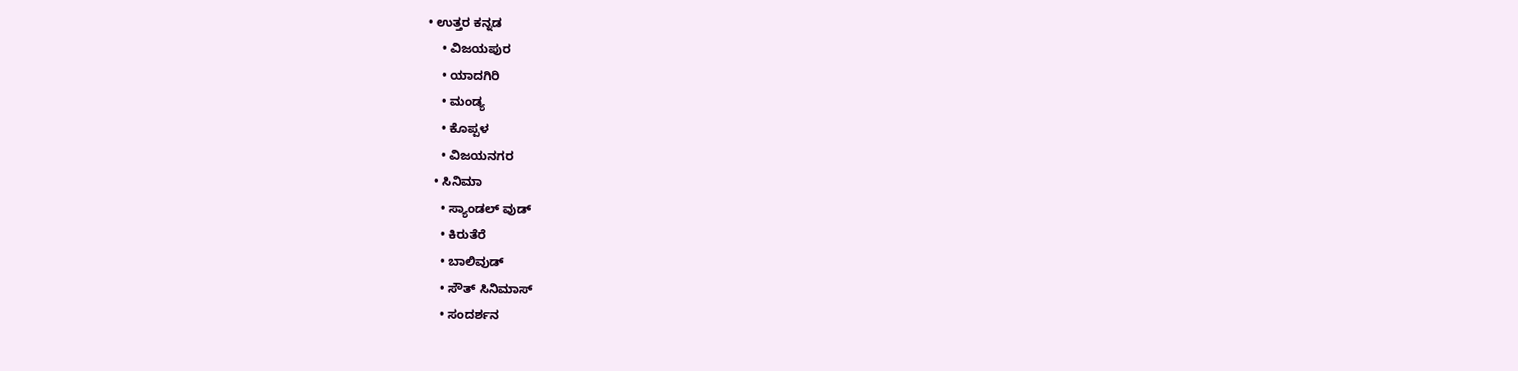• ಉತ್ತರ ಕನ್ನಡ
    • ವಿಜಯಪುರ
    • ಯಾದಗಿರಿ
    • ಮಂಡ್ಯ
    • ಕೊಪ್ಪಳ
    • ವಿಜಯನಗರ
  • ಸಿನಿಮಾ
    • ಸ್ಯಾಂಡಲ್ ವುಡ್
    • ಕಿರುತೆರೆ
    • ಬಾಲಿವುಡ್
    • ಸೌತ್ ಸಿನಿಮಾಸ್
    • ಸಂದರ್ಶನ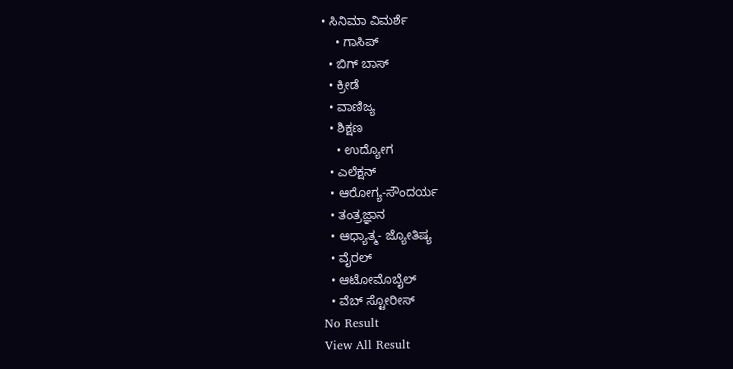• ಸಿನಿಮಾ ವಿಮರ್ಶೆ
    • ಗಾಸಿಪ್
  • ಬಿಗ್ ಬಾಸ್
  • ಕ್ರೀಡೆ
  • ವಾಣಿಜ್ಯ
  • ಶಿಕ್ಷಣ
    • ಉದ್ಯೋಗ
  • ಎಲೆಕ್ಷನ್
  • ಆರೋಗ್ಯ-ಸೌಂದರ್ಯ
  • ತಂತ್ರಜ್ಞಾನ
  • ಆಧ್ಯಾತ್ಮ- ಜ್ಯೋತಿಷ್ಯ
  • ವೈರಲ್
  • ಆಟೋಮೊಬೈಲ್
  • ವೆಬ್ ಸ್ಟೋರೀಸ್
No Result
View All Result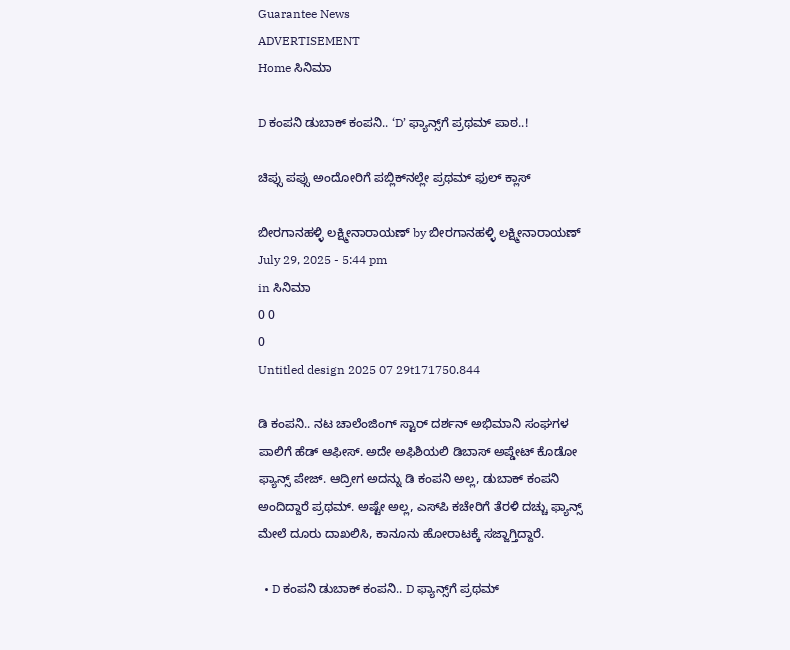Guarantee News
ADVERTISEMENT
Home ಸಿನಿಮಾ

D ಕಂಪನಿ ಡುಬಾಕ್ ಕಂಪನಿ.. ‘D’ ಫ್ಯಾನ್ಸ್‌ಗೆ ಪ್ರಥಮ್ ಪಾಠ..!

ಚಿಪ್ಸು ಪಪ್ಸು ಅಂದೋರಿಗೆ ಪಬ್ಲಿಕ್‌‌ನಲ್ಲೇ ಪ್ರಥಮ್ ಫುಲ್ ಕ್ಲಾಸ್

ಬೀರಗಾನಹಳ್ಳಿ ಲಕ್ಷ್ಮೀನಾರಾಯಣ್ by ಬೀರಗಾನಹಳ್ಳಿ ಲಕ್ಷ್ಮೀನಾರಾಯಣ್
July 29, 2025 - 5:44 pm
in ಸಿನಿಮಾ
0 0
0
Untitled design 2025 07 29t171750.844

ಡಿ ಕಂಪನಿ.. ನಟ ಚಾಲೆಂಜಿಂಗ್ ಸ್ಟಾರ್ ದರ್ಶನ್ ಅಭಿಮಾನಿ ಸಂಘಗಳ ಪಾಲಿಗೆ ಹೆಡ್ ಆಫೀಸ್. ಅದೇ ಅಫಿಶಿಯಲಿ ಡಿಬಾಸ್ ಅಪ್ಡೇಟ್ ಕೊಡೋ ಫ್ಯಾನ್ಸ್ ಪೇಜ್. ಆದ್ರೀಗ ಅದನ್ನು ಡಿ ಕಂಪನಿ ಅಲ್ಲ, ಡುಬಾಕ್ ಕಂಪನಿ ಅಂದಿದ್ದಾರೆ ಪ್ರಥಮ್. ಅಷ್ಟೇ ಅಲ್ಲ, ಎಸ್‌ಪಿ ಕಚೇರಿಗೆ ತೆರಳಿ ದಚ್ಚು ಫ್ಯಾನ್ಸ್ ಮೇಲೆ ದೂರು ದಾಖಲಿಸಿ, ಕಾನೂನು ಹೋರಾಟಕ್ಕೆ ಸಜ್ಜಾಗ್ತಿದ್ದಾರೆ.

  • D ಕಂಪನಿ ಡುಬಾಕ್ ಕಂಪನಿ.. D ಫ್ಯಾನ್ಸ್‌ಗೆ ಪ್ರಥಮ್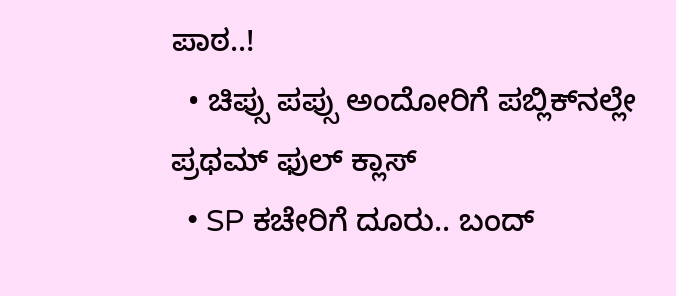ಪಾಠ..!
  • ಚಿಪ್ಸು ಪಪ್ಸು ಅಂದೋರಿಗೆ ಪಬ್ಲಿಕ್‌‌ನಲ್ಲೇ ಪ್ರಥಮ್ ಫುಲ್ ಕ್ಲಾಸ್
  • SP ಕಚೇರಿಗೆ ದೂರು.. ಬಂದ್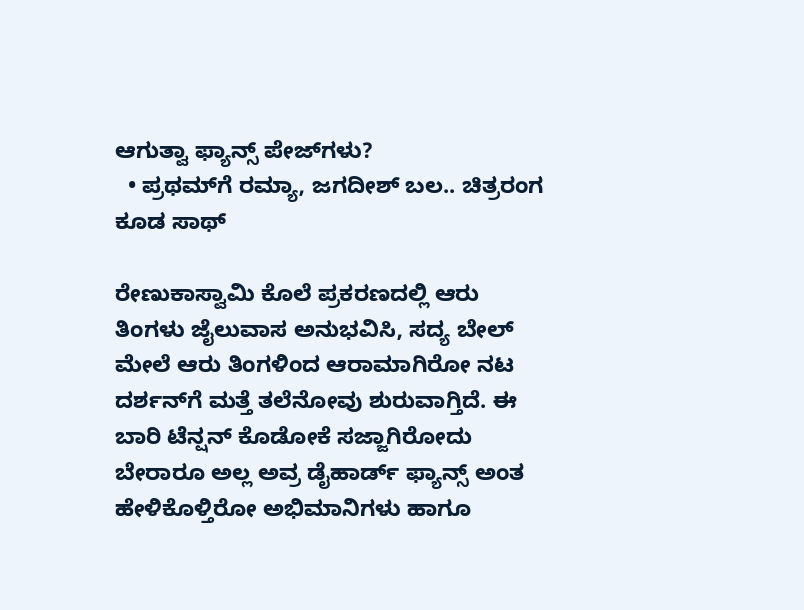ಆಗುತ್ವಾ ಫ್ಯಾನ್ಸ್ ಪೇಜ್‌ಗಳು?
  • ಪ್ರಥಮ್‌ಗೆ ರಮ್ಯಾ, ಜಗದೀಶ್ ಬಲ.. ಚಿತ್ರರಂಗ ಕೂಡ ಸಾಥ್

ರೇಣುಕಾಸ್ವಾಮಿ ಕೊಲೆ ಪ್ರಕರಣದಲ್ಲಿ ಆರು ತಿಂಗಳು ಜೈಲುವಾಸ ಅನುಭವಿಸಿ, ಸದ್ಯ ಬೇಲ್ ಮೇಲೆ ಆರು ತಿಂಗಳಿಂದ ಆರಾಮಾಗಿರೋ ನಟ ದರ್ಶನ್‌ಗೆ ಮತ್ತೆ ತಲೆನೋವು ಶುರುವಾಗ್ತಿದೆ. ಈ ಬಾರಿ ಟೆನ್ಷನ್ ಕೊಡೋಕೆ ಸಜ್ಜಾಗಿರೋದು ಬೇರಾರೂ ಅಲ್ಲ ಅವ್ರ ಡೈಹಾರ್ಡ್‌ ಫ್ಯಾನ್ಸ್ ಅಂತ ಹೇಳಿಕೊಳ್ತಿರೋ ಅಭಿಮಾನಿಗಳು ಹಾಗೂ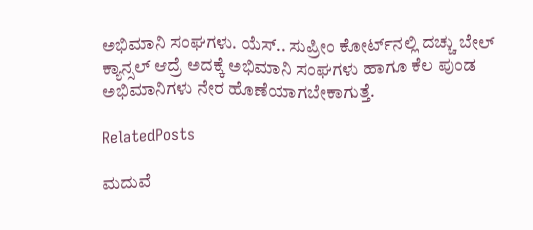ಅಭಿಮಾನಿ ಸಂಘಗಳು. ಯೆಸ್.. ಸುಪ್ರೀಂ ಕೋರ್ಟ್‌ನಲ್ಲಿ ದಚ್ಚು ಬೇಲ್ ಕ್ಯಾನ್ಸಲ್ ಆದ್ರೆ ಅದಕ್ಕೆ ಅಭಿಮಾನಿ ಸಂಘಗಳು ಹಾಗೂ ಕೆಲ ಪುಂಡ ಅಭಿಮಾನಿಗಳು ನೇರ ಹೊಣೆಯಾಗಬೇಕಾಗುತ್ತೆ.

RelatedPosts

ಮದುವೆ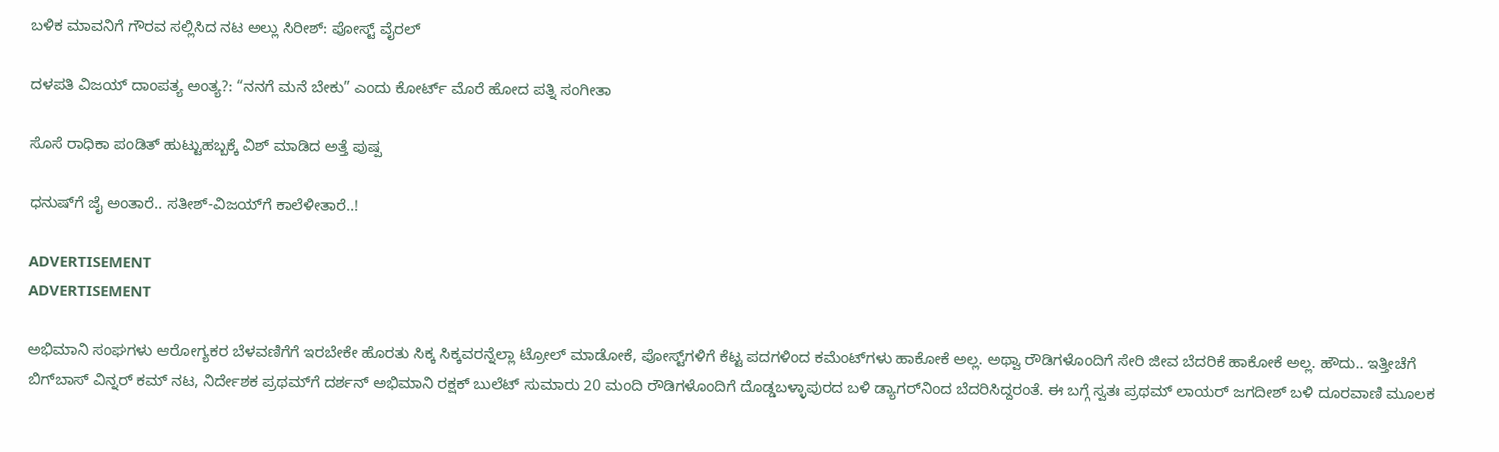ಬಳಿಕ ಮಾವನಿಗೆ ಗೌರವ ಸಲ್ಲಿಸಿದ ನಟ ಅಲ್ಲು ಸಿರೀಶ್: ಪೋಸ್ಟ್ ವೈರಲ್

ದಳಪತಿ ವಿಜಯ್ ದಾಂಪತ್ಯ ಅಂತ್ಯ?: “ನನಗೆ ಮನೆ ಬೇಕು” ಎಂದು ಕೋರ್ಟ್‌ ಮೊರೆ ಹೋದ ಪತ್ನಿ ಸಂಗೀತಾ

ಸೊಸೆ ರಾಧಿಕಾ ಪಂಡಿತ್ ಹುಟ್ಟುಹಬ್ಬಕ್ಕೆ ವಿಶ್ ಮಾಡಿದ ಅತ್ತೆ ಪುಷ್ಪ

ಧನುಷ್‌‌ಗೆ ಜೈ ಅಂತಾರೆ.. ಸತೀಶ್-ವಿಜಯ್‌ಗೆ ಕಾಲೆಳೀತಾರೆ..!

ADVERTISEMENT
ADVERTISEMENT

ಅಭಿಮಾನಿ ಸಂಘಗಳು ಆರೋಗ್ಯಕರ ಬೆಳವಣಿಗೆಗೆ ಇರಬೇಕೇ ಹೊರತು ಸಿಕ್ಕ ಸಿಕ್ಕವರನ್ನೆಲ್ಲಾ ಟ್ರೋಲ್ ಮಾಡೋಕೆ, ಪೋಸ್ಟ್‌ಗಳಿಗೆ ಕೆಟ್ಟ ಪದಗಳಿಂದ ಕಮೆಂಟ್‌ಗಳು ಹಾಕೋಕೆ ಅಲ್ಲ. ಅಥ್ವಾ ರೌಡಿಗಳೊಂದಿಗೆ ಸೇರಿ ಜೀವ ಬೆದರಿಕೆ ಹಾಕೋಕೆ ಅಲ್ಲ. ಹೌದು.. ಇತ್ತೀಚೆಗೆ ಬಿಗ್‌ಬಾಸ್ ವಿನ್ನರ್ ಕಮ್ ನಟ, ನಿರ್ದೇಶಕ ಪ್ರಥಮ್‌ಗೆ ದರ್ಶನ್ ಅಭಿಮಾನಿ ರಕ್ಷಕ್ ಬುಲೆಟ್ ಸುಮಾರು 20 ಮಂದಿ ರೌಡಿಗಳೊಂದಿಗೆ ದೊಡ್ಡಬಳ್ಳಾಪುರದ ಬಳಿ ಡ್ಯಾಗರ್‌‌ನಿಂದ ಬೆದರಿಸಿದ್ದರಂತೆ. ಈ ಬಗ್ಗೆ ಸ್ವತಃ ಪ್ರಥಮ್ ಲಾಯರ್ ಜಗದೀಶ್ ಬಳಿ ದೂರವಾಣಿ ಮೂಲಕ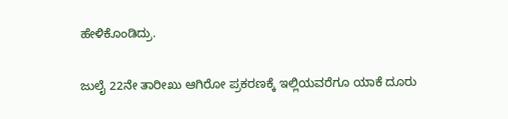ಹೇಳಿಕೊಂಡಿದ್ರು.

ಜುಲೈ 22ನೇ ತಾರೀಖು ಆಗಿರೋ ಪ್ರಕರಣಕ್ಕೆ ಇಲ್ಲಿಯವರೆಗೂ ಯಾಕೆ ದೂರು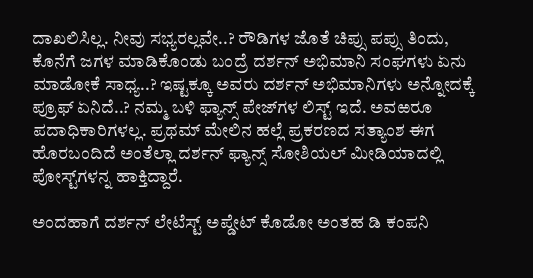ದಾಖಲಿಸಿಲ್ಲ. ನೀವು ಸಭ್ಯರಲ್ಲವೇ..? ರೌಡಿಗಳ ಜೊತೆ ಚಿಪ್ಸು ಪಪ್ಸು ತಿಂದು, ಕೊನೆಗೆ ಜಗಳ ಮಾಡಿಕೊಂಡು ಬಂದ್ರೆ ದರ್ಶನ್ ಅಭಿಮಾನಿ ಸಂಘಗಳು ಏನು ಮಾಡೋಕೆ ಸಾಧ್ಯ..? ಇಷ್ಟಕ್ಕೂ ಅವರು ದರ್ಶನ್ ಅಭಿಮಾನಿಗಳು ಅನ್ನೋದಕ್ಕೆ ಪ್ರೂಫ್ ಏನಿದೆ..? ನಮ್ಮ ಬಳಿ ಫ್ಯಾನ್ಸ್ ಪೇಜ್‌ಗಳ ಲಿಸ್ಟ್ ಇದೆ. ಅವಱರೂ ಪದಾಧಿಕಾರಿಗಳಲ್ಲ. ಪ್ರಥಮ್ ಮೇಲಿನ ಹಲ್ಲೆ ಪ್ರಕರಣದ ಸತ್ಯಾಂಶ ಈಗ ಹೊರಬಂದಿದೆ ಅಂತೆಲ್ಲಾ ದರ್ಶನ್ ಫ್ಯಾನ್ಸ್ ಸೋಶಿಯಲ್ ಮೀಡಿಯಾದಲ್ಲಿ ಪೋಸ್ಟ್‌ಗಳನ್ನ ಹಾಕ್ತಿದ್ದಾರೆ.

ಅಂದಹಾಗೆ ದರ್ಶನ್ ಲೇಟೆಸ್ಟ್ ಅಪ್ಡೇಟ್‌ ಕೊಡೋ ಅಂತಹ ಡಿ ಕಂಪನಿ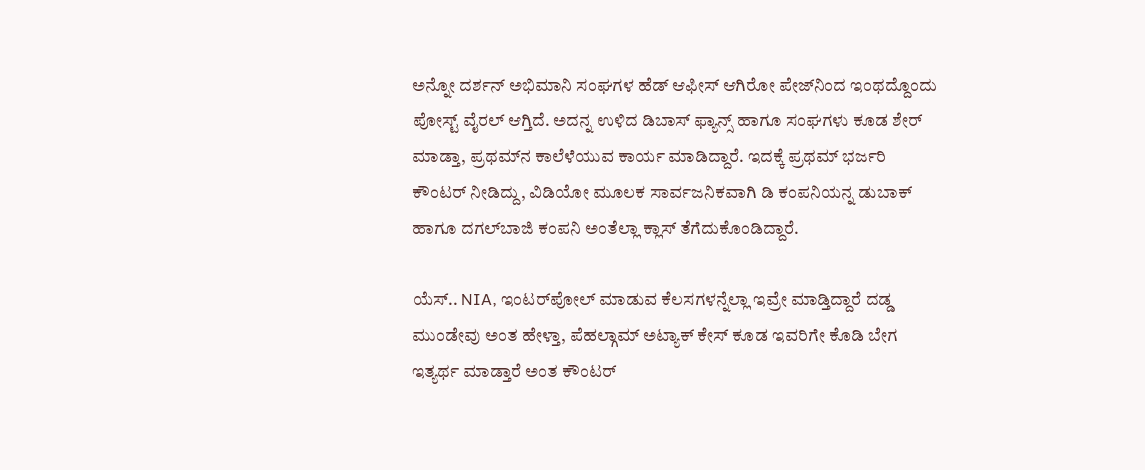ಅನ್ನೋ ದರ್ಶನ್ ಅಭಿಮಾನಿ ಸಂಘಗಳ ಹೆಡ್ ಆಫೀಸ್ ಆಗಿರೋ ಪೇಜ್‌ನಿಂದ ಇಂಥದ್ದೊಂದು ಪೋಸ್ಟ್ ವೈರಲ್ ಆಗ್ತಿದೆ. ಅದನ್ನ ಉಳಿದ ಡಿಬಾಸ್ ಫ್ಯಾನ್ಸ್ ಹಾಗೂ ಸಂಘಗಳು ಕೂಡ ಶೇರ್ ಮಾಡ್ತಾ, ಪ್ರಥಮ್‌ನ ಕಾಲೆಳೆಯುವ ಕಾರ್ಯ ಮಾಡಿದ್ದಾರೆ. ಇದಕ್ಕೆ ಪ್ರಥಮ್ ಭರ್ಜರಿ ಕೌಂಟರ್ ನೀಡಿದ್ದು, ವಿಡಿಯೋ ಮೂಲಕ ಸಾರ್ವಜನಿಕವಾಗಿ ಡಿ ಕಂಪನಿಯನ್ನ ಡುಬಾಕ್ ಹಾಗೂ ದಗಲ್‌ಬಾಜಿ ಕಂಪನಿ ಅಂತೆಲ್ಲಾ ಕ್ಲಾಸ್ ತೆಗೆದುಕೊಂಡಿದ್ದಾರೆ.

ಯೆಸ್.. NIA, ಇಂಟರ್‌‌ಪೋಲ್ ಮಾಡುವ ಕೆಲಸಗಳನ್ನೆಲ್ಲಾ ಇವ್ರೇ ಮಾಡ್ತಿದ್ದಾರೆ ದಡ್ಡ ಮುಂಡೇವು ಅಂತ ಹೇಳ್ತಾ, ಪೆಹಲ್ಗಾಮ್ ಅಟ್ಯಾಕ್‌ ಕೇಸ್ ಕೂಡ ಇವರಿಗೇ ಕೊಡಿ ಬೇಗ ಇತ್ಯರ್ಥ ಮಾಡ್ತಾರೆ ಅಂತ ಕೌಂಟರ್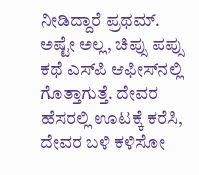ನೀಡಿದ್ದಾರೆ ಪ್ರಥಮ್. ಅಷ್ಟೇ ಅಲ್ಲ, ಚಿಪ್ಸು ಪಪ್ಸು ಕಥೆ ಎಸ್‌ಪಿ ಆಫೀಸ್‌‌ನಲ್ಲಿ ಗೊತ್ತಾಗುತ್ತೆ. ದೇವರ ಹೆಸರಲ್ಲಿ ಊಟಕ್ಕೆ ಕರೆಸಿ, ದೇವರ ಬಳಿ ಕಳಿಸೋ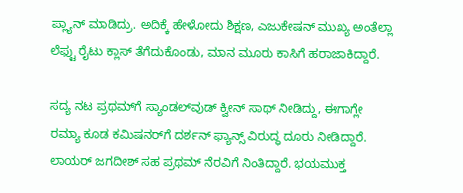ಪ್ಲ್ಯಾನ್ ಮಾಡಿದ್ರು. ಅದಿಕ್ಕೆ ಹೇಳೋದು ಶಿಕ್ಷಣ, ಎಜುಕೇಷನ್ ಮುಖ್ಯ ಅಂತೆಲ್ಲಾ ಲೆಫ್ಟು ರೈಟು ಕ್ಲಾಸ್ ತೆಗೆದುಕೊಂಡು, ಮಾನ ಮೂರು ಕಾಸಿಗೆ ಹರಾಜಾಕಿದ್ದಾರೆ.

ಸದ್ಯ ನಟ ಪ್ರಥಮ್‌ಗೆ ಸ್ಯಾಂಡಲ್‌ವುಡ್ ಕ್ವೀನ್ ಸಾಥ್ ನೀಡಿದ್ದು, ಈಗಾಗ್ಲೇ ರಮ್ಯಾ ಕೂಡ ಕಮಿಷನರ್‌ಗೆ ದರ್ಶನ್ ಫ್ಯಾನ್ಸ್ ವಿರುದ್ಧ ದೂರು ನೀಡಿದ್ದಾರೆ. ಲಾಯರ್ ಜಗದೀಶ್ ಸಹ ಪ್ರಥಮ್ ನೆರವಿಗೆ ನಿಂತಿದ್ದಾರೆ. ಭಯಮುಕ್ತ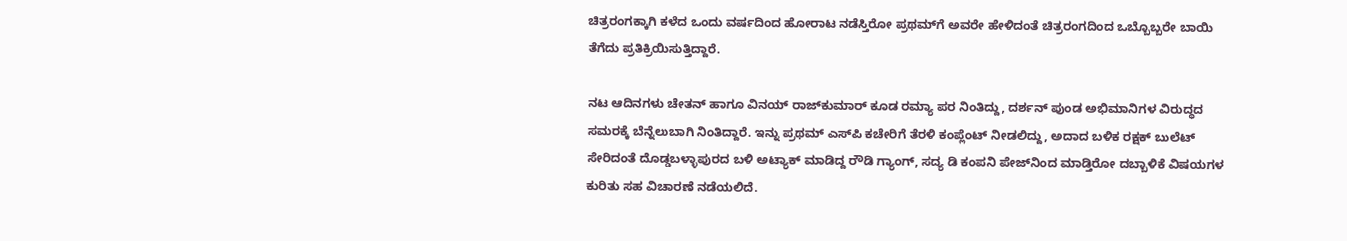ಚಿತ್ರರಂಗಕ್ಕಾಗಿ ಕಳೆದ ಒಂದು ವರ್ಷದಿಂದ ಹೋರಾಟ ನಡೆಸ್ತಿರೋ ಪ್ರಥಮ್‌ಗೆ ಅವರೇ ಹೇಳಿದಂತೆ ಚಿತ್ರರಂಗದಿಂದ ಒಬ್ಬೊಬ್ಬರೇ ಬಾಯಿ ತೆಗೆದು ಪ್ರತಿಕ್ರಿಯಿಸುತ್ತಿದ್ದಾರೆ.

ನಟ ಆದಿನಗಳು ಚೇತನ್ ಹಾಗೂ ವಿನಯ್ ರಾಜ್‌ಕುಮಾರ್ ಕೂಡ ರಮ್ಯಾ ಪರ ನಿಂತಿದ್ದು, ದರ್ಶನ್ ಪುಂಡ ಅಭಿಮಾನಿಗಳ ವಿರುದ್ಧದ ಸಮರಕ್ಕೆ ಬೆನ್ನೆಲುಬಾಗಿ ನಿಂತಿದ್ದಾರೆ. ಇನ್ನು ಪ್ರಥಮ್ ಎಸ್‌ಪಿ ಕಚೇರಿಗೆ ತೆರಳಿ ಕಂಪ್ಲೆಂಟ್ ನೀಡಲಿದ್ದು, ಅದಾದ ಬಳಿಕ ರಕ್ಷಕ್ ಬುಲೆಟ್ ಸೇರಿದಂತೆ ದೊಡ್ಡಬಳ್ಳಾಪುರದ ಬಳಿ ಅಟ್ಯಾಕ್ ಮಾಡಿದ್ದ ರೌಡಿ ಗ್ಯಾಂಗ್, ಸದ್ಯ ಡಿ ಕಂಪನಿ ಪೇಜ್‌ನಿಂದ ಮಾಡ್ತಿರೋ ದಬ್ಬಾಳಿಕೆ ವಿಷಯಗಳ ಕುರಿತು ಸಹ ವಿಚಾರಣೆ ನಡೆಯಲಿದೆ.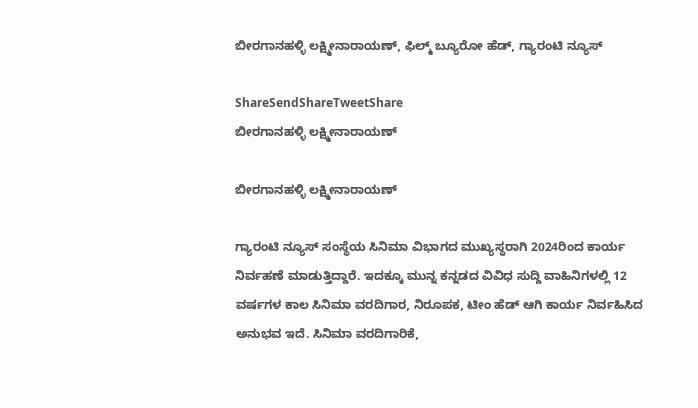ಬೀರಗಾನಹಳ್ಳಿ ಲಕ್ಷ್ಮೀನಾರಾಯಣ್, ಫಿಲ್ಮ್ ಬ್ಯೂರೋ ಹೆಡ್, ಗ್ಯಾರಂಟಿ ನ್ಯೂಸ್

ShareSendShareTweetShare
ಬೀರಗಾನಹಳ್ಳಿ ಲಕ್ಷ್ಮೀನಾರಾಯಣ್

ಬೀರಗಾನಹಳ್ಳಿ ಲಕ್ಷ್ಮೀನಾರಾಯಣ್

ಗ್ಯಾರಂಟಿ ನ್ಯೂಸ್ ಸಂಸ್ಥೆಯ ಸಿನಿಮಾ ವಿಭಾಗದ ಮುಖ್ಯಸ್ಥರಾಗಿ 2024ರಿಂದ ಕಾರ್ಯ ನಿರ್ವಹಣೆ ಮಾಡುತ್ತಿದ್ದಾರೆ. ಇದಕ್ಕೂ ಮುನ್ನ ಕನ್ನಡದ ವಿವಿಧ ಸುದ್ದಿ ವಾಹಿನಿಗಳಲ್ಲಿ 12 ವರ್ಷಗಳ ಕಾಲ ಸಿನಿಮಾ ವರದಿಗಾರ, ನಿರೂಪಕ, ಟೀಂ ಹೆಡ್ ಆಗಿ ಕಾರ್ಯ ನಿರ್ವಹಿಸಿದ ಅನುಭವ ಇದೆ. ಸಿನಿಮಾ ವರದಿಗಾರಿಕೆ,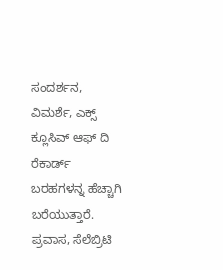ಸಂದರ್ಶನ, ವಿಮರ್ಶೆ, ಎಕ್ಸ್ ಕ್ಲೂಸಿವ್ ಆಫ್ ದಿ ರೆಕಾರ್ಡ್ ಬರಹಗಳನ್ನ ಹೆಚ್ಚಾಗಿ ಬರೆಯುತ್ತಾರೆ. ಪ್ರವಾಸ, ಸೆಲೆಬ್ರಿಟಿ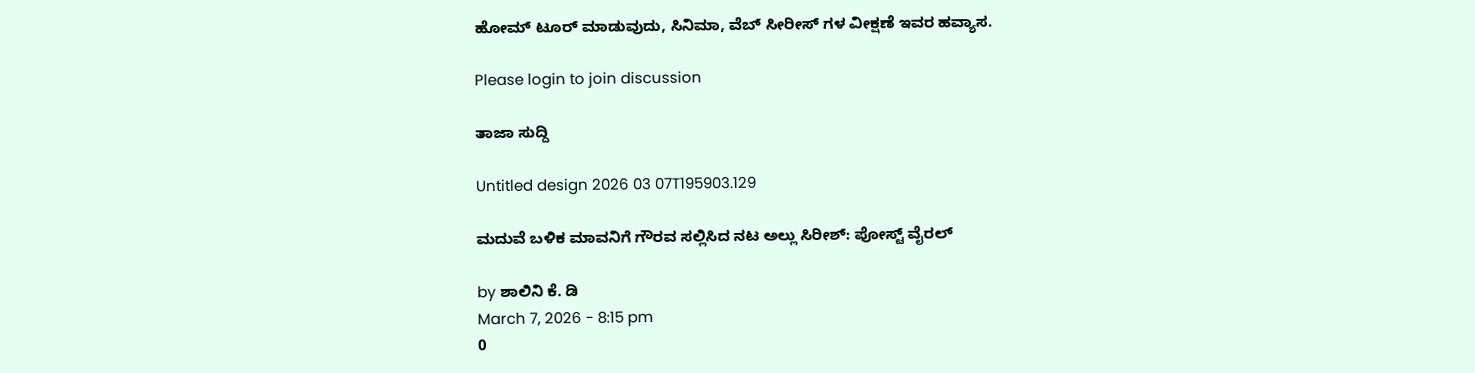ಹೋಮ್ ಟೂರ್ ಮಾಡುವುದು, ಸಿನಿಮಾ, ವೆಬ್ ಸೀರೀಸ್ ಗಳ ವೀಕ್ಷಣೆ ಇವರ ಹವ್ಯಾಸ.

Please login to join discussion

ತಾಜಾ ಸುದ್ದಿ

Untitled design 2026 03 07T195903.129

ಮದುವೆ ಬಳಿಕ ಮಾವನಿಗೆ ಗೌರವ ಸಲ್ಲಿಸಿದ ನಟ ಅಲ್ಲು ಸಿರೀಶ್: ಪೋಸ್ಟ್ ವೈರಲ್

by ಶಾಲಿನಿ ಕೆ. ಡಿ
March 7, 2026 - 8:15 pm
0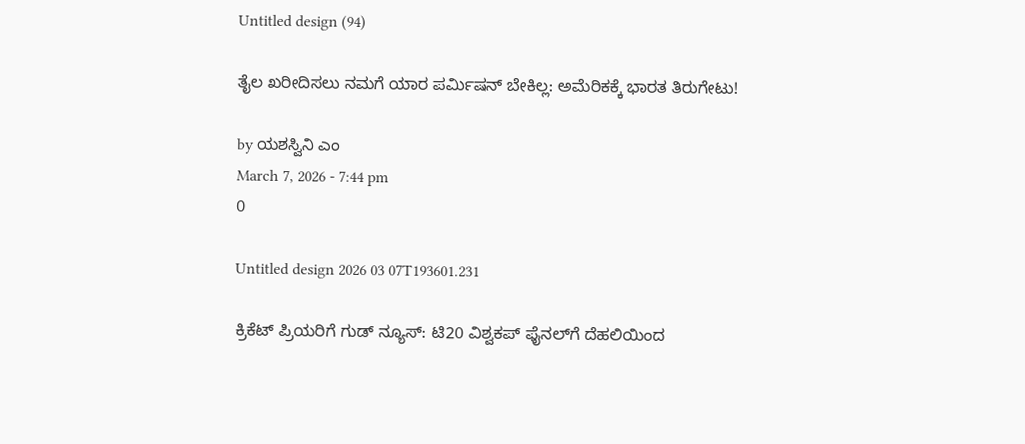Untitled design (94)

ತೈಲ ಖರೀದಿಸಲು ನಮಗೆ ಯಾರ ಪರ್ಮಿಷನ್ ಬೇಕಿಲ್ಲ: ಅಮೆರಿಕಕ್ಕೆ ಭಾರತ ತಿರುಗೇಟು!

by ಯಶಸ್ವಿನಿ ಎಂ
March 7, 2026 - 7:44 pm
0

Untitled design 2026 03 07T193601.231

ಕ್ರಿಕೆಟ್ ಪ್ರಿಯರಿಗೆ ಗುಡ್ ನ್ಯೂಸ್: ಟಿ20 ವಿಶ್ವಕಪ್ ಫೈನಲ್‌ಗೆ ದೆಹಲಿಯಿಂದ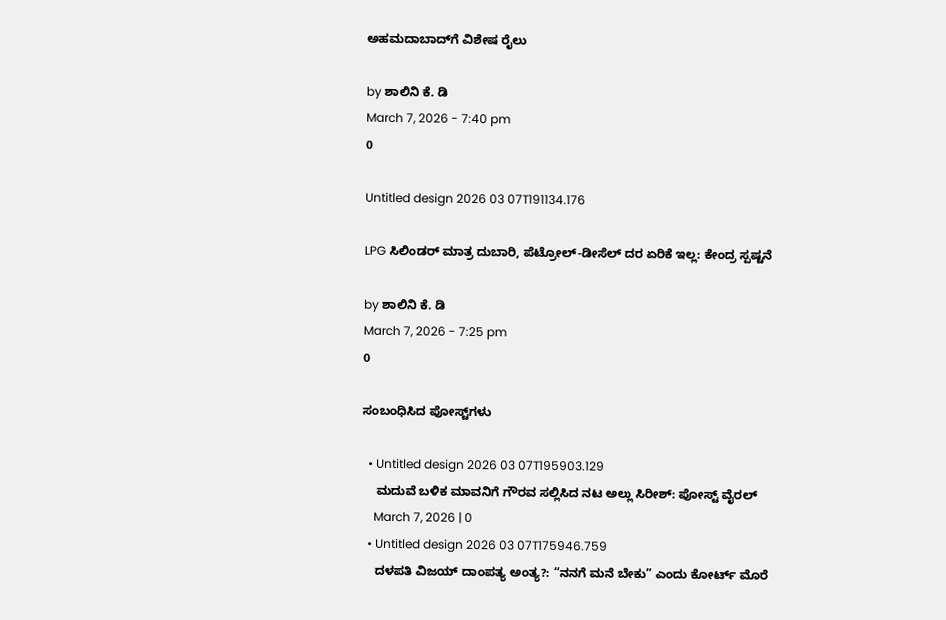ಅಹಮದಾಬಾದ್‌ಗೆ ವಿಶೇಷ ರೈಲು

by ಶಾಲಿನಿ ಕೆ. ಡಿ
March 7, 2026 - 7:40 pm
0

Untitled design 2026 03 07T191134.176

LPG ಸಿಲಿಂಡರ್ ಮಾತ್ರ ದುಬಾರಿ, ಪೆಟ್ರೋಲ್-ಡೀಸೆಲ್ ದರ ಏರಿಕೆ ಇಲ್ಲ: ಕೇಂದ್ರ ಸ್ಪಷ್ಟನೆ

by ಶಾಲಿನಿ ಕೆ. ಡಿ
March 7, 2026 - 7:25 pm
0

ಸಂಬಂಧಿಸಿದ ಪೋಸ್ಟ್‌ಗಳು

  • Untitled design 2026 03 07T195903.129
    ಮದುವೆ ಬಳಿಕ ಮಾವನಿಗೆ ಗೌರವ ಸಲ್ಲಿಸಿದ ನಟ ಅಲ್ಲು ಸಿರೀಶ್: ಪೋಸ್ಟ್ ವೈರಲ್
    March 7, 2026 | 0
  • Untitled design 2026 03 07T175946.759
    ದಳಪತಿ ವಿಜಯ್ ದಾಂಪತ್ಯ ಅಂತ್ಯ?: “ನನಗೆ ಮನೆ ಬೇಕು” ಎಂದು ಕೋರ್ಟ್‌ ಮೊರೆ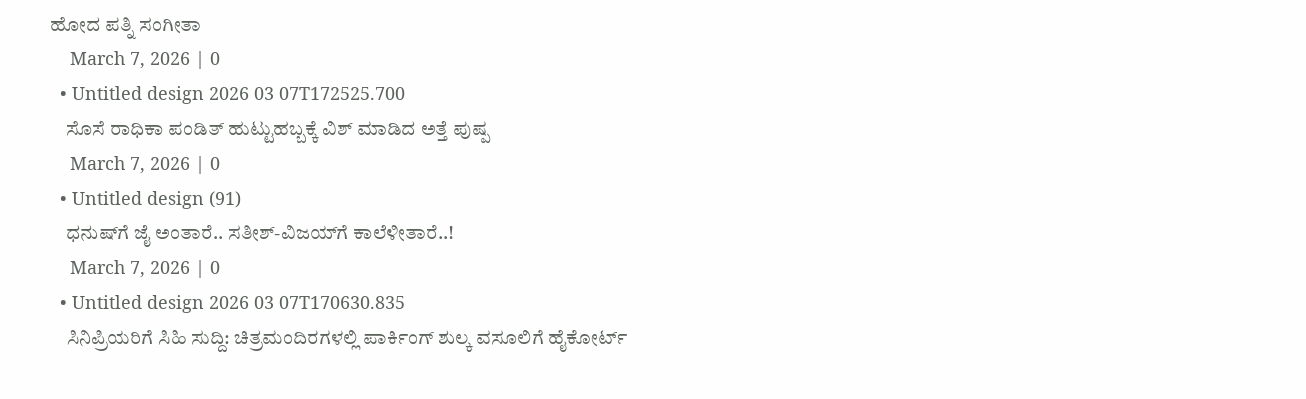ಹೋದ ಪತ್ನಿ ಸಂಗೀತಾ
    March 7, 2026 | 0
  • Untitled design 2026 03 07T172525.700
    ಸೊಸೆ ರಾಧಿಕಾ ಪಂಡಿತ್ ಹುಟ್ಟುಹಬ್ಬಕ್ಕೆ ವಿಶ್ ಮಾಡಿದ ಅತ್ತೆ ಪುಷ್ಪ
    March 7, 2026 | 0
  • Untitled design (91)
    ಧನುಷ್‌‌ಗೆ ಜೈ ಅಂತಾರೆ.. ಸತೀಶ್-ವಿಜಯ್‌ಗೆ ಕಾಲೆಳೀತಾರೆ..!
    March 7, 2026 | 0
  • Untitled design 2026 03 07T170630.835
    ಸಿನಿಪ್ರಿಯರಿಗೆ ಸಿಹಿ ಸುದ್ದಿ: ಚಿತ್ರಮಂದಿರಗಳಲ್ಲಿ ಪಾರ್ಕಿಂಗ್ ಶುಲ್ಕ ವಸೂಲಿಗೆ ಹೈಕೋರ್ಟ್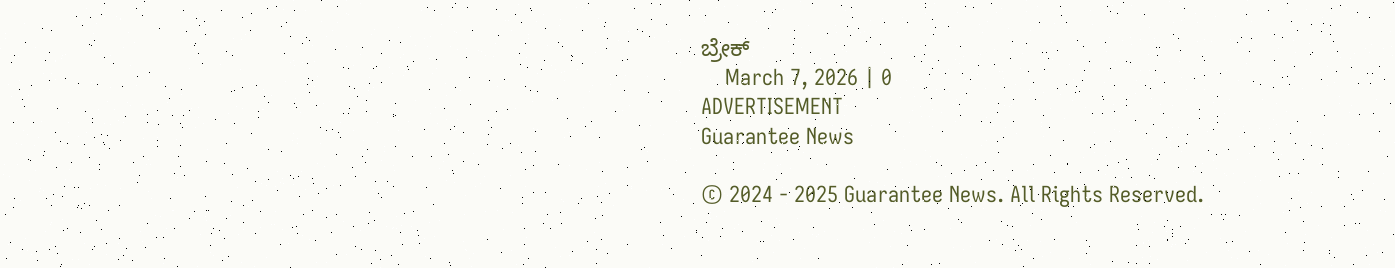ಬ್ರೇಕ್
    March 7, 2026 | 0
ADVERTISEMENT
Guarantee News

© 2024 - 2025 Guarantee News. All Rights Reserved.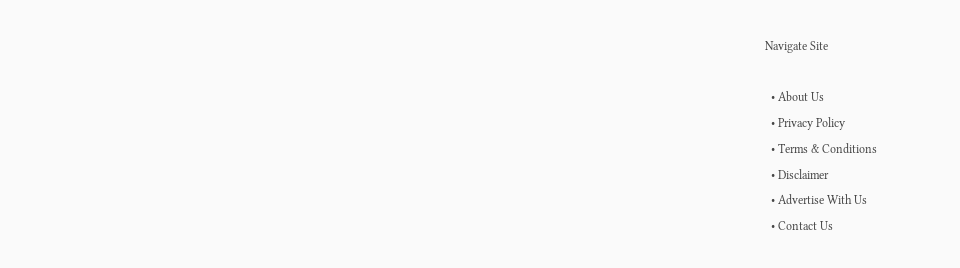Navigate Site

  • About Us
  • Privacy Policy
  • Terms & Conditions
  • Disclaimer
  • Advertise With Us
  • Contact Us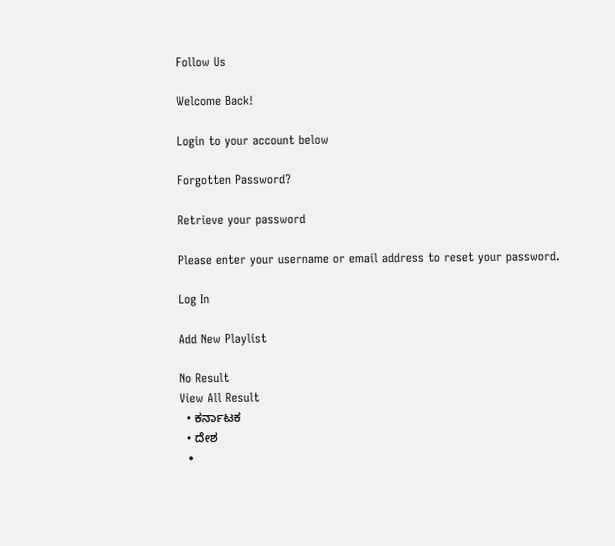Follow Us

Welcome Back!

Login to your account below

Forgotten Password?

Retrieve your password

Please enter your username or email address to reset your password.

Log In

Add New Playlist

No Result
View All Result
  • ಕರ್ನಾಟಕ
  • ದೇಶ
  •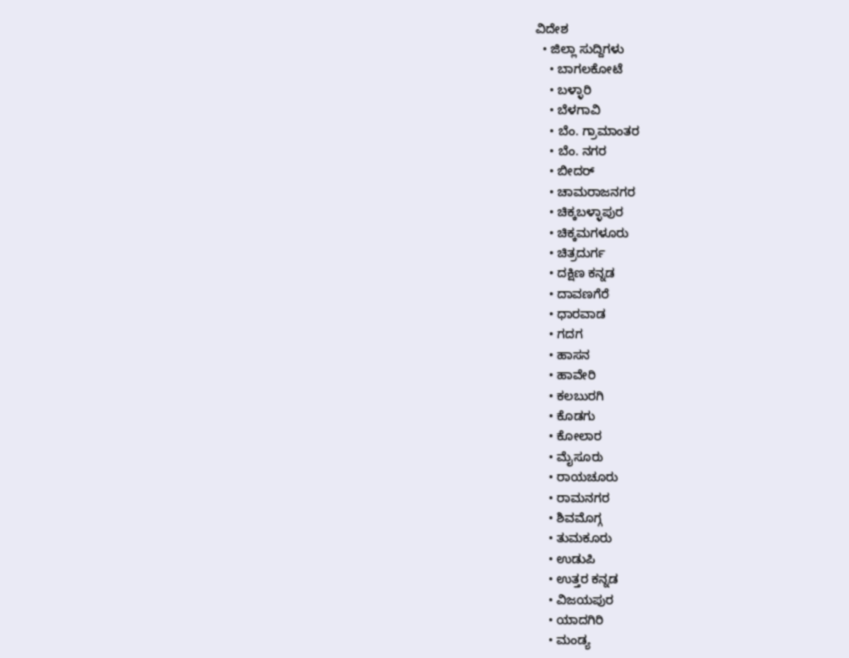ವಿದೇಶ
  • ಜಿಲ್ಲಾ ಸುದ್ದಿಗಳು
    • ಬಾಗಲಕೋಟೆ
    • ಬಳ್ಳಾರಿ
    • ಬೆಳಗಾವಿ
    • ಬೆಂ. ಗ್ರಾಮಾಂತರ
    • ಬೆಂ. ನಗರ
    • ಬೀದರ್
    • ಚಾಮರಾಜನಗರ
    • ಚಿಕ್ಕಬಳ್ಳಾಪುರ
    • ಚಿಕ್ಕಮಗಳೂರು
    • ಚಿತ್ರದುರ್ಗ
    • ದಕ್ಷಿಣ ಕನ್ನಡ
    • ದಾವಣಗೆರೆ
    • ಧಾರವಾಡ
    • ಗದಗ
    • ಹಾಸನ
    • ಹಾವೇರಿ
    • ಕಲಬುರಗಿ
    • ಕೊಡಗು
    • ಕೋಲಾರ
    • ಮೈಸೂರು
    • ರಾಯಚೂರು
    • ರಾಮನಗರ
    • ಶಿವಮೊಗ್ಗ
    • ತುಮಕೂರು
    • ಉಡುಪಿ
    • ಉತ್ತರ ಕನ್ನಡ
    • ವಿಜಯಪುರ
    • ಯಾದಗಿರಿ
    • ಮಂಡ್ಯ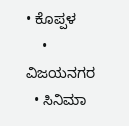• ಕೊಪ್ಪಳ
    • ವಿಜಯನಗರ
  • ಸಿನಿಮಾ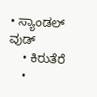• ಸ್ಯಾಂಡಲ್ ವುಡ್
    • ಕಿರುತೆರೆ
    •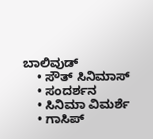ಬಾಲಿವುಡ್
    • ಸೌತ್ ಸಿನಿಮಾಸ್
    • ಸಂದರ್ಶನ
    • ಸಿನಿಮಾ ವಿಮರ್ಶೆ
    • ಗಾಸಿಪ್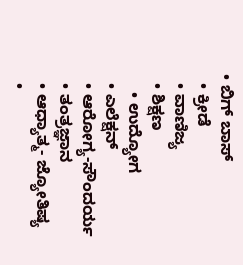• ಬಿಗ್ ಬಾಸ್
  • ಕ್ರೀಡೆ
  • ವಾಣಿಜ್ಯ
  • ಶಿಕ್ಷಣ
    • ಉದ್ಯೋಗ
  • ಎಲೆಕ್ಷನ್
  • ಆರೋಗ್ಯ-ಸೌಂದರ್ಯ
  • ತಂತ್ರಜ್ಞಾನ
  • ಆಧ್ಯಾತ್ಮ- ಜ್ಯೋತಿಷ್ಯ
  •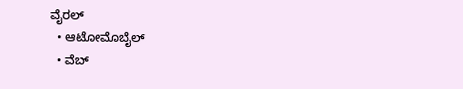ವೈರಲ್
  • ಆಟೋಮೊಬೈಲ್
  • ವೆಬ್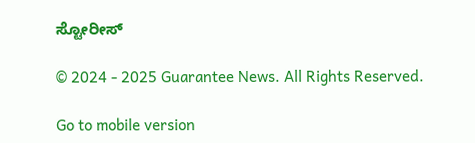ಸ್ಟೋರೀಸ್

© 2024 - 2025 Guarantee News. All Rights Reserved.

Go to mobile version